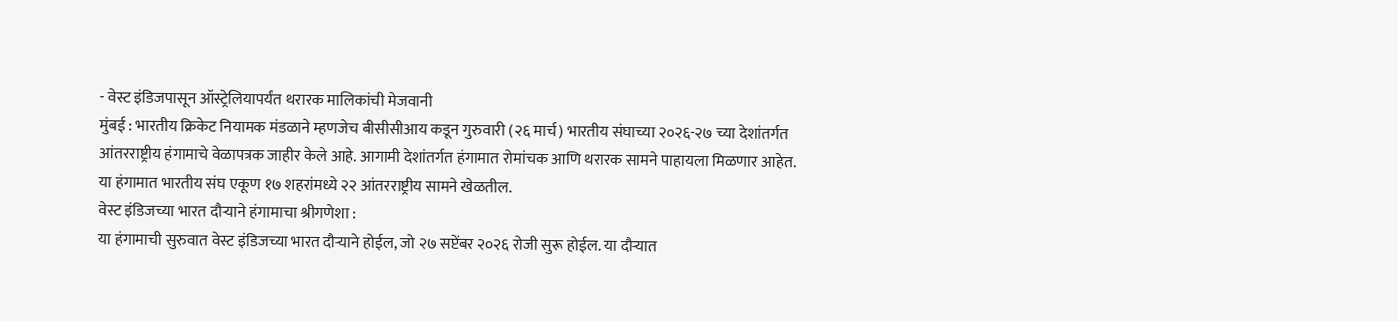- वेस्ट इंडिजपासून ऑस्ट्रेलियापर्यंत थरारक मालिकांची मेजवानी
मुंबई : भारतीय क्रिकेट नियामक मंडळाने म्हणजेच बीसीसीआय कडून गुरुवारी (२६ मार्च) भारतीय संघाच्या २०२६-२७ च्या देशांतर्गत आंतरराष्ट्रीय हंगामाचे वेळापत्रक जाहीर केले आहे. आगामी देशांतर्गत हंगामात रोमांचक आणि थरारक सामने पाहायला मिळणार आहेत. या हंगामात भारतीय संघ एकूण १७ शहरांमध्ये २२ आंतरराष्ट्रीय सामने खेळतील.
वेस्ट इंडिजच्या भारत दौऱ्याने हंगामाचा श्रीगणेशा :
या हंगामाची सुरुवात वेस्ट इंडिजच्या भारत दौऱ्याने होईल, जो २७ सप्टेंबर २०२६ रोजी सुरू होईल. या दौऱ्यात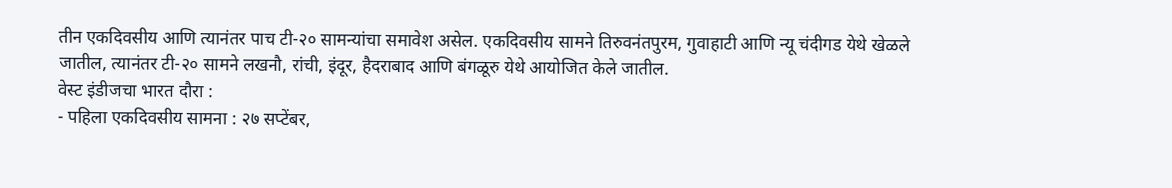तीन एकदिवसीय आणि त्यानंतर पाच टी-२० सामन्यांचा समावेश असेल. एकदिवसीय सामने तिरुवनंतपुरम, गुवाहाटी आणि न्यू चंदीगड येथे खेळले जातील, त्यानंतर टी-२० सामने लखनौ, रांची, इंदूर, हैदराबाद आणि बंगळूरु येथे आयोजित केले जातील.
वेस्ट इंडीजचा भारत दौरा :
- पहिला एकदिवसीय सामना : २७ सप्टेंबर,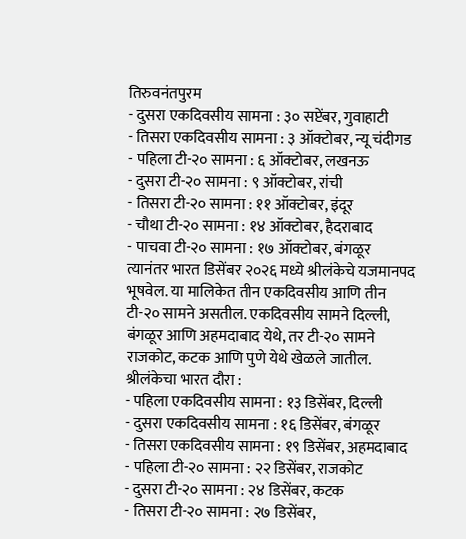तिरुवनंतपुरम
- दुसरा एकदिवसीय सामना : ३० सप्टेंबर, गुवाहाटी
- तिसरा एकदिवसीय सामना : ३ ऑक्टोबर, न्यू चंदीगड
- पहिला टी-२० सामना : ६ ऑक्टोबर, लखनऊ
- दुसरा टी-२० सामना : ९ ऑक्टोबर, रांची
- तिसरा टी-२० सामना : ११ ऑक्टोबर, इंदूर
- चौथा टी-२० सामना : १४ ऑक्टोबर, हैदराबाद
- पाचवा टी-२० सामना : १७ ऑक्टोबर, बंगळूर
त्यानंतर भारत डिसेंबर २०२६ मध्ये श्रीलंकेचे यजमानपद भूषवेल. या मालिकेत तीन एकदिवसीय आणि तीन टी-२० सामने असतील. एकदिवसीय सामने दिल्ली, बंगळूर आणि अहमदाबाद येथे, तर टी-२० सामने राजकोट, कटक आणि पुणे येथे खेळले जातील.
श्रीलंकेचा भारत दौरा :
- पहिला एकदिवसीय सामना : १३ डिसेंबर, दिल्ली
- दुसरा एकदिवसीय सामना : १६ डिसेंबर, बंगळूर
- तिसरा एकदिवसीय सामना : १९ डिसेंबर, अहमदाबाद
- पहिला टी-२० सामना : २२ डिसेंबर, राजकोट
- दुसरा टी-२० सामना : २४ डिसेंबर, कटक
- तिसरा टी-२० सामना : २७ डिसेंबर,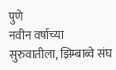पुणे
नवीन वर्षाच्या सुरुवातीला, झिम्बाब्वे संघ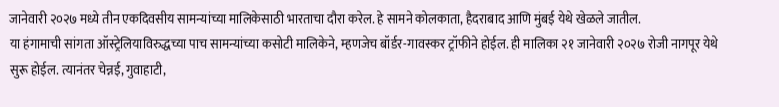जानेवारी २०२७ मध्ये तीन एकदिवसीय सामन्यांच्या मालिकेसाठी भारताचा दौरा करेल. हे सामने कोलकाता, हैदराबाद आणि मुंबई येथे खेळले जातील.
या हंगामाची सांगता ऑस्ट्रेलियाविरुद्धच्या पाच सामन्यांच्या कसोटी मालिकेने, म्हणजेच बॉर्डर-गावस्कर ट्रॉफीने होईल. ही मालिका २१ जानेवारी २०२७ रोजी नागपूर येथे सुरू होईल. त्यानंतर चेन्नई, गुवाहाटी,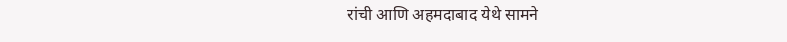रांची आणि अहमदाबाद येथे सामने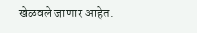खेळवले जाणार आहेत.